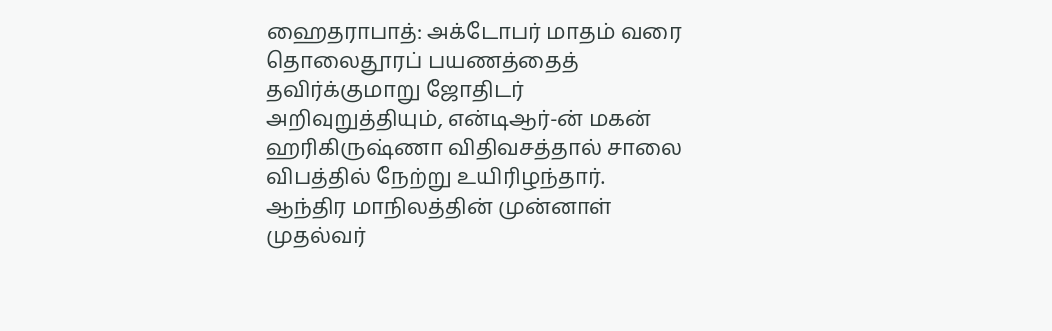ஹைதராபாத்: அக்டோபர் மாதம் வரை தொலைதூரப் பயணத்தைத் தவிர்க்குமாறு ஜோதிடர் அறிவுறுத்தியும், என்டிஆர்-ன் மகன் ஹரிகிருஷ்ணா விதிவசத்தால் சாலை விபத்தில் நேற்று உயிரிழந்தார்.
ஆந்திர மாநிலத்தின் முன்னாள் முதல்வர்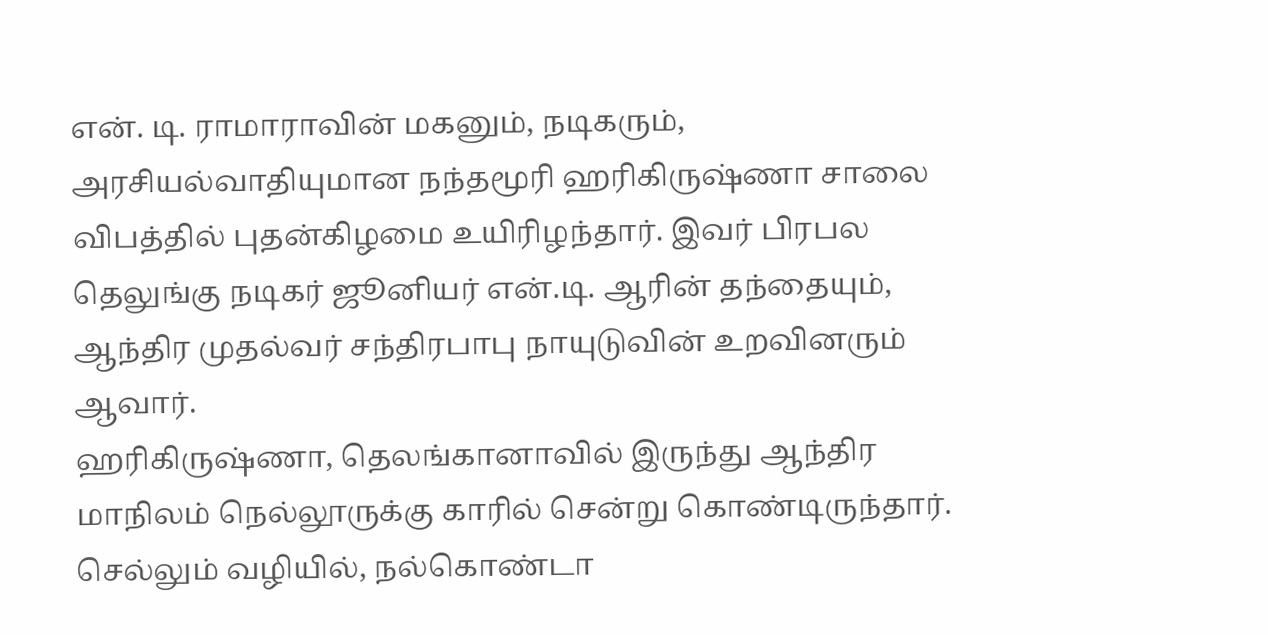என். டி. ராமாராவின் மகனும், நடிகரும், அரசியல்வாதியுமான நந்தமூரி ஹரிகிருஷ்ணா சாலை விபத்தில் புதன்கிழமை உயிரிழந்தார். இவர் பிரபல தெலுங்கு நடிகர் ஜூனியர் என்.டி. ஆரின் தந்தையும், ஆந்திர முதல்வர் சந்திரபாபு நாயுடுவின் உறவினரும் ஆவார்.
ஹரிகிருஷ்ணா, தெலங்கானாவில் இருந்து ஆந்திர மாநிலம் நெல்லூருக்கு காரில் சென்று கொண்டிருந்தார். செல்லும் வழியில், நல்கொண்டா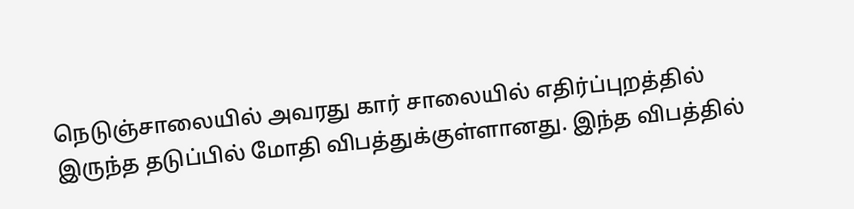நெடுஞ்சாலையில் அவரது கார் சாலையில் எதிர்ப்புறத்தில் இருந்த தடுப்பில் மோதி விபத்துக்குள்ளானது. இந்த விபத்தில்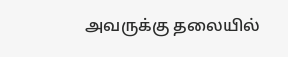அவருக்கு தலையில்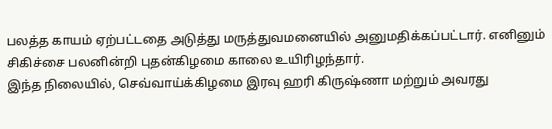பலத்த காயம் ஏற்பட்டதை அடுத்து மருத்துவமனையில் அனுமதிக்கப்பட்டார். எனினும் சிகிச்சை பலனின்றி புதன்கிழமை காலை உயிரிழந்தார்.
இந்த நிலையில், செவ்வாய்க்கிழமை இரவு ஹரி கிருஷ்ணா மற்றும் அவரது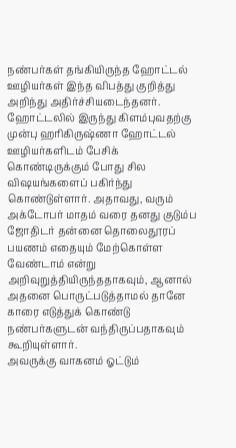நண்பர்கள் தங்கியிருந்த ஹோட்டல் ஊழியர்கள் இந்த விபத்து குறித்து அறிந்து அதிர்ச்சியடைந்தனர்.
ஹோட்டலில் இருந்து கிளம்புவதற்கு முன்பு ஹரிகிருஷ்ணா ஹோட்டல் ஊழியர்களிடம் பேசிக் கொண்டிருக்கும் போது சில விஷயங்களைப் பகிர்ந்து கொண்டுள்ளார். அதாவது, வரும் அக்டோபர் மாதம் வரை தனது குடும்ப ஜோதிடர் தன்னை தொலைதூரப் பயணம் எதையும் மேற்கொள்ள வேண்டாம் என்று அறிவுறுத்தியிருந்ததாகவும், ஆனால் அதனை பொருட்படுத்தாமல் தானே காரை எடுத்துக் கொண்டு நண்பர்களுடன் வந்திருப்பதாகவும் கூறியுள்ளார்.
அவருக்கு வாகனம் ஓட்டும்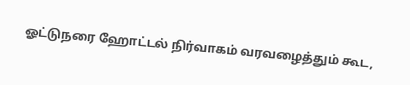ஓட்டுநரை ஹோட்டல் நிர்வாகம் வரவழைத்தும் கூட,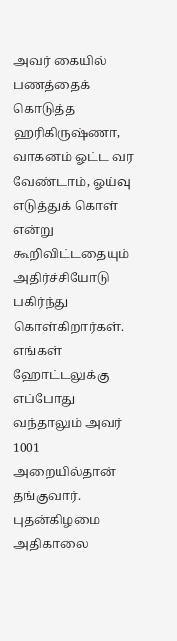அவர் கையில் பணத்தைக் கொடுத்த ஹரிகிருஷ்ணா, வாகனம் ஓட்ட வர வேண்டாம், ஓய்வு எடுத்துக் கொள் என்று கூறிவிட்டதையும் அதிர்ச்சியோடு பகிர்ந்து கொள்கிறார்கள்.
எங்கள் ஹோட்டலுக்கு எப்போது வந்தாலும் அவர் 1001 அறையில்தான் தங்குவார். புதன்கிழமை அதிகாலை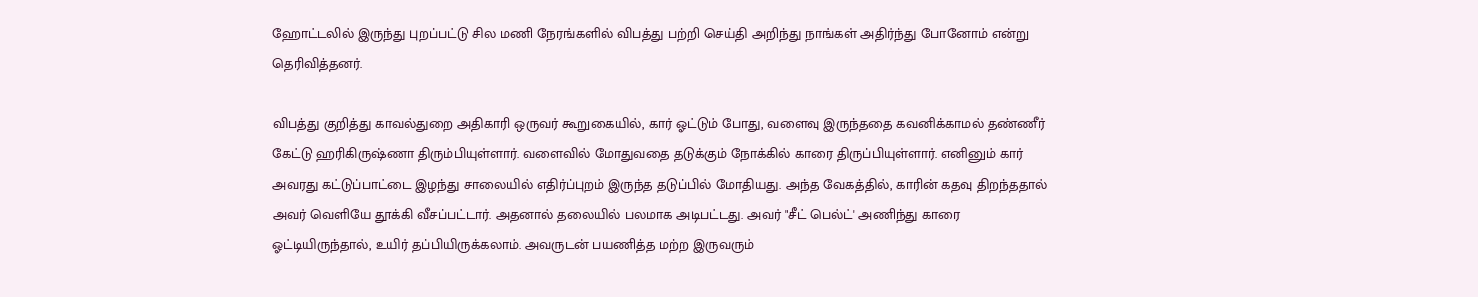ஹோட்டலில் இருந்து புறப்பட்டு சில மணி நேரங்களில் விபத்து பற்றி செய்தி அறிந்து நாங்கள் அதிர்ந்து போனோம் என்று தெரிவித்தனர்.

விபத்து குறித்து காவல்துறை அதிகாரி ஒருவர் கூறுகையில், கார் ஓட்டும் போது, வளைவு இருந்ததை கவனிக்காமல் தண்ணீர் கேட்டு ஹரிகிருஷ்ணா திரும்பியுள்ளார். வளைவில் மோதுவதை தடுக்கும் நோக்கில் காரை திருப்பியுள்ளார். எனினும் கார் அவரது கட்டுப்பாட்டை இழந்து சாலையில் எதிர்ப்புறம் இருந்த தடுப்பில் மோதியது. அந்த வேகத்தில், காரின் கதவு திறந்ததால் அவர் வெளியே தூக்கி வீசப்பட்டார். அதனால் தலையில் பலமாக அடிபட்டது. அவர் "சீட் பெல்ட்' அணிந்து காரை ஓட்டியிருந்தால், உயிர் தப்பியிருக்கலாம். அவருடன் பயணித்த மற்ற இருவரும்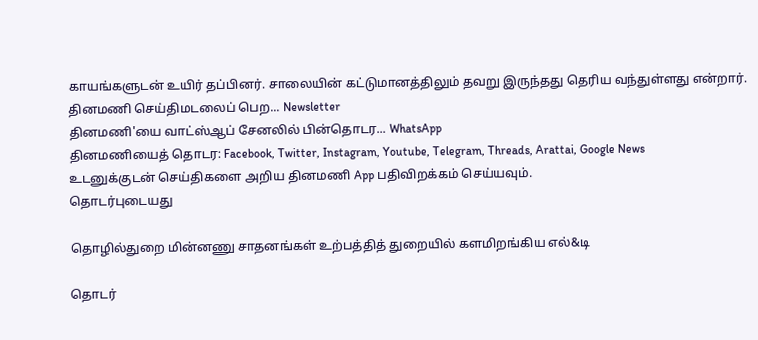காயங்களுடன் உயிர் தப்பினர். சாலையின் கட்டுமானத்திலும் தவறு இருந்தது தெரிய வந்துள்ளது என்றார்.
தினமணி செய்திமடலைப் பெற... Newsletter
தினமணி'யை வாட்ஸ்ஆப் சேனலில் பின்தொடர... WhatsApp
தினமணியைத் தொடர: Facebook, Twitter, Instagram, Youtube, Telegram, Threads, Arattai, Google News
உடனுக்குடன் செய்திகளை அறிய தினமணி App பதிவிறக்கம் செய்யவும்.
தொடர்புடையது

தொழில்துறை மின்னணு சாதனங்கள் உற்பத்தித் துறையில் களமிறங்கிய எல்&டி

தொடர்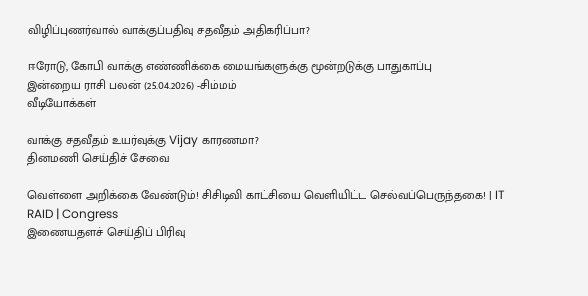விழிப்புணர்வால் வாக்குப்பதிவு சதவீதம் அதிகரிப்பா?

ஈரோடு, கோபி வாக்கு எண்ணிக்கை மையங்களுக்கு மூன்றடுக்கு பாதுகாப்பு
இன்றைய ராசி பலன் (25.04.2026) -சிம்மம்
வீடியோக்கள்

வாக்கு சதவீதம் உயர்வுக்கு Vijay காரணமா?
தினமணி செய்திச் சேவை

வெள்ளை அறிக்கை வேண்டும்! சிசிடிவி காட்சியை வெளியிட்ட செல்வப்பெருந்தகை! | IT RAID | Congress
இணையதளச் செய்திப் பிரிவு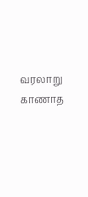வரலாறு காணாத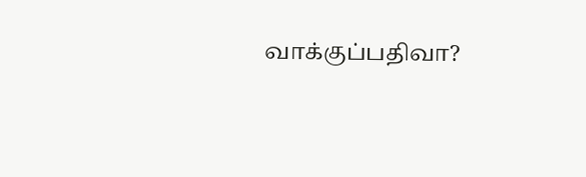வாக்குப்பதிவா?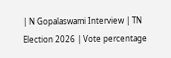| N Gopalaswami Interview | TN Election 2026 | Vote percentage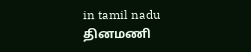in tamil nadu
தினமணி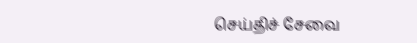செய்திச் சேவை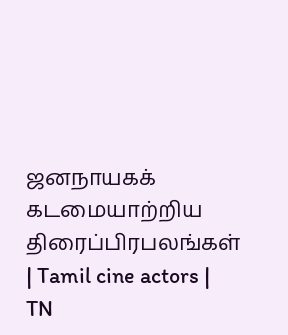ஜனநாயகக் கடமையாற்றிய திரைப்பிரபலங்கள் | Tamil cine actors | TN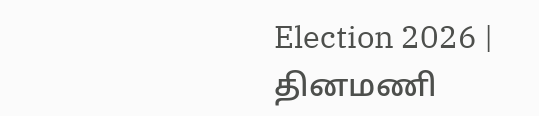Election 2026 |
தினமணி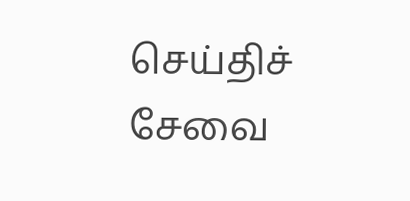செய்திச் சேவை